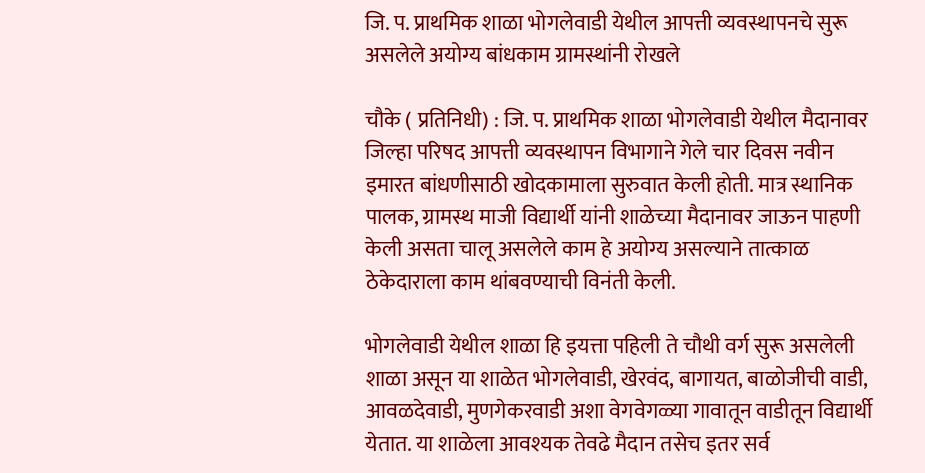जि. प. प्राथमिक शाळा भोगलेवाडी येथील आपत्ती व्यवस्थापनचे सुरू असलेले अयोग्य बांधकाम ग्रामस्थांनी रोखले

चौके ( प्रतिनिधी) : जि. प. प्राथमिक शाळा भोगलेवाडी येथील मैदानावर जिल्हा परिषद आपत्ती व्यवस्थापन विभागाने गेले चार दिवस नवीन इमारत बांधणीसाठी खोदकामाला सुरुवात केली होती. मात्र स्थानिक पालक, ग्रामस्थ माजी विद्यार्थी यांनी शाळेच्या मैदानावर जाऊन पाहणी केली असता चालू असलेले काम हे अयोग्य असल्याने तात्काळ ठेकेदाराला काम थांबवण्याची विनंती केली.

भोगलेवाडी येथील शाळा हि इयत्ता पहिली ते चौथी वर्ग सुरू असलेली शाळा असून या शाळेत भोगलेवाडी, खेरवंद, बागायत, बाळोजीची वाडी, आवळदेवाडी, मुणगेकरवाडी अशा वेगवेगळ्या गावातून वाडीतून विद्यार्थी येतात. या शाळेला आवश्यक तेवढे मैदान तसेच इतर सर्व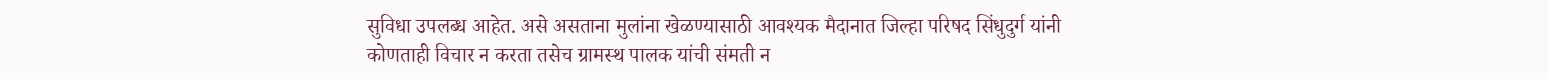सुविधा उपलब्ध आहेत. असे असताना मुलांना खेळण्यासाठी आवश्यक मैदानात जिल्हा परिषद सिंधुदुर्ग यांनी कोणताही विचार न करता तसेच ग्रामस्थ पालक यांची संमती न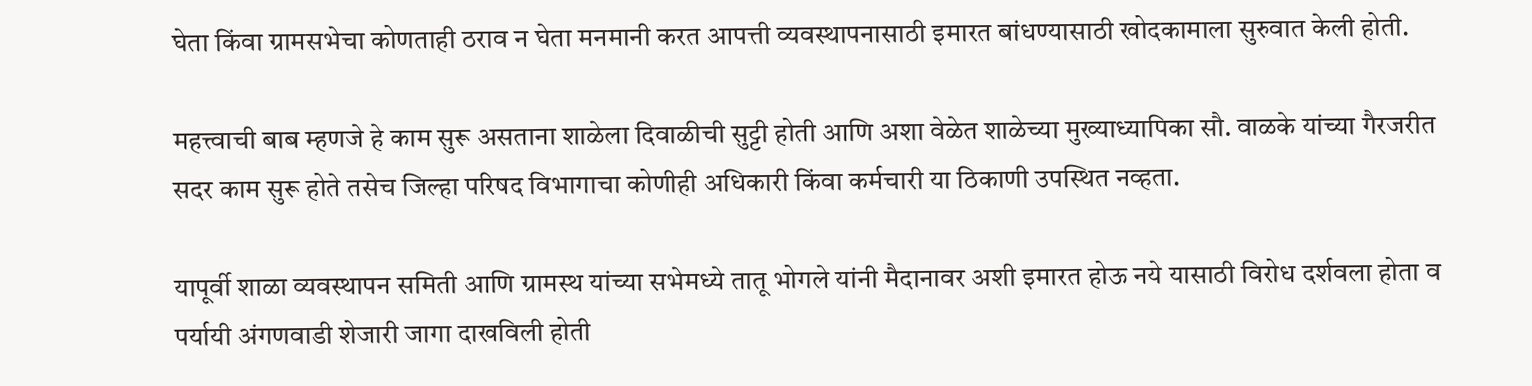घेता किंवा ग्रामसभेचा कोणताही ठराव न घेता मनमानी करत आपत्ती व्यवस्थापनासाठी इमारत बांधण्यासाठी खोदकामाला सुरुवात केली होती.

महत्त्वाची बाब म्हणजे हे काम सुरू असताना शाळेला दिवाळीची सुट्टी होती आणि अशा वेळेत शाळेच्या मुख्याध्यापिका सौ. वाळके यांच्या गैरजरीत सदर काम सुरू होते तसेच जिल्हा परिषद विभागाचा कोणीही अधिकारी किंवा कर्मचारी या ठिकाणी उपस्थित नव्हता.

यापूर्वी शाळा व्यवस्थापन समिती आणि ग्रामस्थ यांच्या सभेमध्ये तातू भोगले यांनी मैदानावर अशी इमारत होऊ नये यासाठी विरोध दर्शवला होता व पर्यायी अंगणवाडी शेजारी जागा दाखविली होती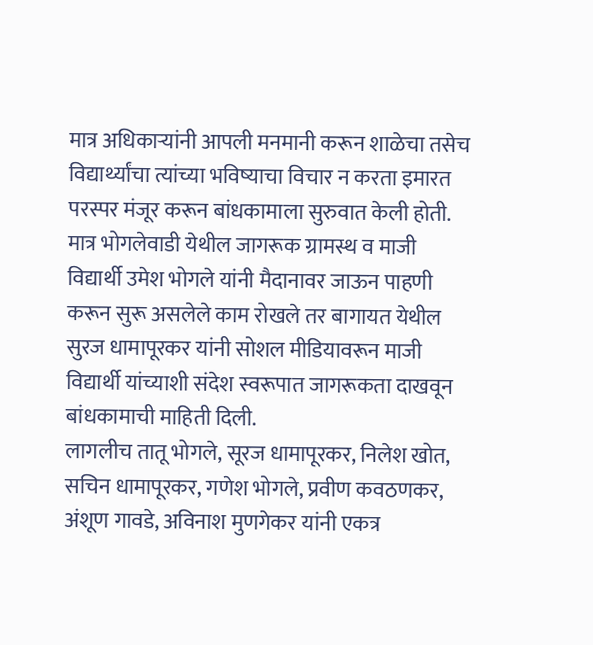मात्र अधिकाऱ्यांनी आपली मनमानी करून शाळेचा तसेच विद्यार्थ्यांचा त्यांच्या भविष्याचा विचार न करता इमारत परस्पर मंजूर करून बांधकामाला सुरुवात केली होती. मात्र भोगलेवाडी येथील जागरूक ग्रामस्थ व माजी विद्यार्थी उमेश भोगले यांनी मैदानावर जाऊन पाहणी करून सुरू असलेले काम रोखले तर बागायत येथील सुरज धामापूरकर यांनी सोशल मीडियावरून माजी विद्यार्थी यांच्याशी संदेश स्वरूपात जागरूकता दाखवून बांधकामाची माहिती दिली.
लागलीच तातू भोगले, सूरज धामापूरकर, निलेश खोत, सचिन धामापूरकर, गणेश भोगले, प्रवीण कवठणकर, अंशूण गावडे, अविनाश मुणगेकर यांनी एकत्र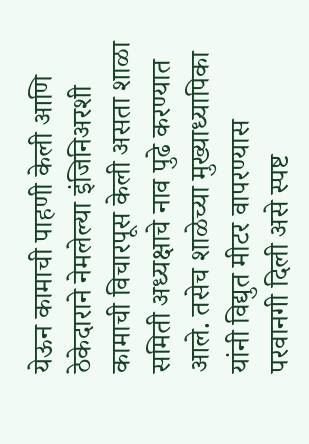येऊन कामाची पाहणी केली आणि ठेकेदाराने नेमलेल्या इंजिनिअरशी कामाची विचारपूस केली असता शाळा समिती अध्यक्षाचे नाव पुढे करण्यात आले. तसेच शाळेच्या मुख्याध्यापिका यांनी विद्युत मीटर वापरण्यास परवानगी दिली असे स्पष्ट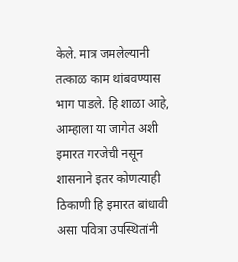केले. मात्र जमलेल्यानी तत्काळ काम थांबवण्यास भाग पाडले. हि शाळा आहे, आम्हाला या जागेत अशी इमारत गरजेची नसून शासनाने इतर कोणत्याही ठिकाणी हि इमारत बांधावी असा पवित्रा उपस्थितांनी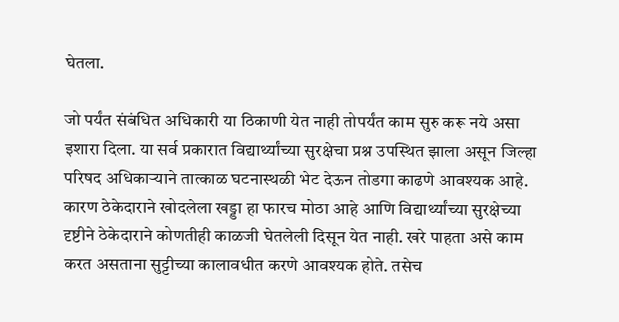घेतला.

जो पर्यंत संबंधित अधिकारी या ठिकाणी येत नाही तोपर्यंत काम सुरु करू नये असा इशारा दिला. या सर्व प्रकारात विद्यार्थ्यांच्या सुरक्षेचा प्रश्न उपस्थित झाला असून जिल्हा परिषद अधिकाऱ्याने तात्काळ घटनास्थळी भेट देऊन तोडगा काढणे आवश्यक आहे. कारण ठेकेदाराने खोदलेला खड्डा हा फारच मोठा आहे आणि विद्यार्थ्यांच्या सुरक्षेच्या दृष्टीने ठेकेदाराने कोणतीही काळजी घेतलेली दिसून येत नाही. खरे पाहता असे काम करत असताना सुट्टीच्या कालावधीत करणे आवश्यक होते. तसेच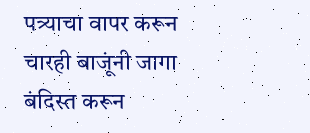पत्र्याचा वापर करून चारही बाजूंनी जागा बंदिस्त करून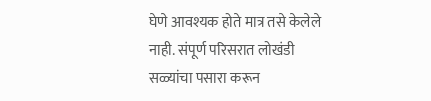घेणे आवश्यक होते मात्र तसे केलेले नाही. संपूर्ण परिसरात लोखंडी सळ्यांचा पसारा करून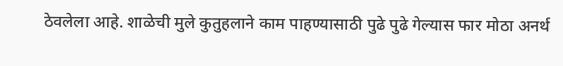ठेवलेला आहे. शाळेची मुले कुतुहलाने काम पाहण्यासाठी पुढे पुढे गेल्यास फार मोठा अनर्थ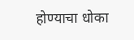होण्याचा धोका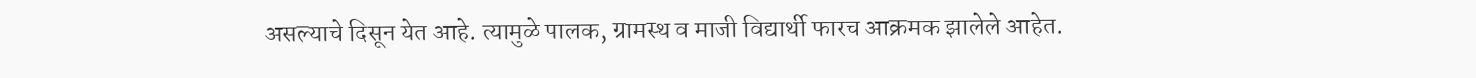असल्याचे दिसून येत आहे. त्यामुळे पालक, ग्रामस्थ व माजी विद्यार्थी फारच आक्रमक झालेले आहेत.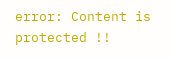error: Content is protected !!